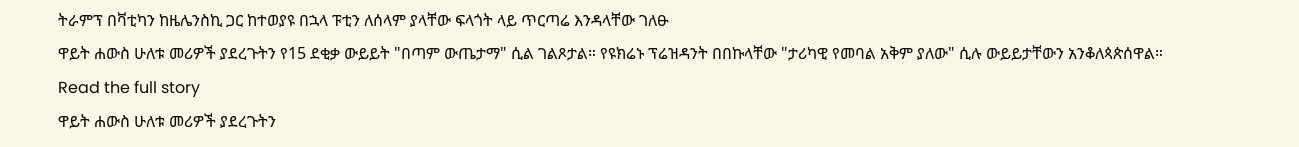ትራምፕ በቫቲካን ከዜሌንስኪ ጋር ከተወያዩ በኋላ ፑቲን ለሰላም ያላቸው ፍላጎት ላይ ጥርጣሬ እንዳላቸው ገለፁ
ዋይት ሐውስ ሁለቱ መሪዎች ያደረጉትን የ15 ደቂቃ ውይይት "በጣም ውጤታማ" ሲል ገልጾታል። የዩክሬኑ ፕሬዝዳንት በበኩላቸው "ታሪካዊ የመባል አቅም ያለው" ሲሉ ውይይታቸውን አንቆለጳጵሰዋል።
Read the full story
ዋይት ሐውስ ሁለቱ መሪዎች ያደረጉትን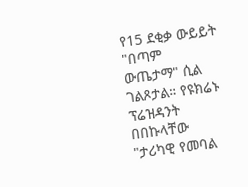የ15 ደቂቃ ውይይት "በጣም ውጤታማ" ሲል ገልጾታል። የዩክሬኑ ፕሬዝዳንት በበኩላቸው "ታሪካዊ የመባል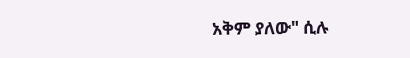አቅም ያለው" ሲሉ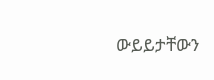ውይይታቸውን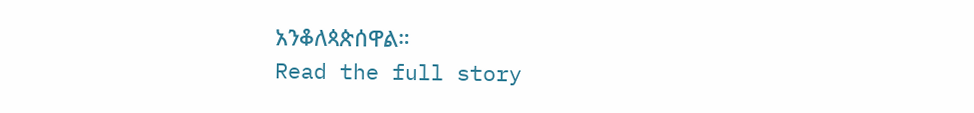አንቆለጳጵሰዋል።
Read the full story